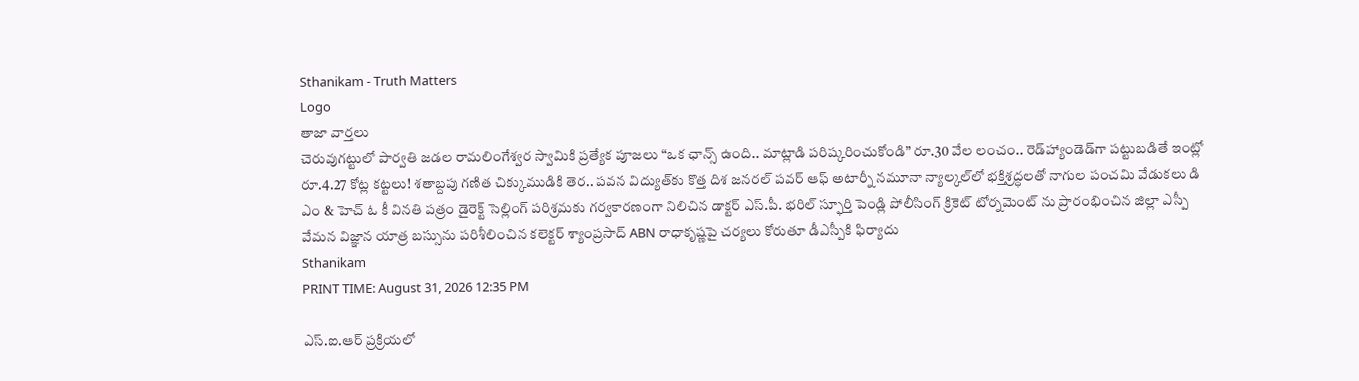Sthanikam - Truth Matters
Logo
తాజా వార్తలు
చెరువుగట్టులో పార్వతి జడల రామలింగేశ్వర స్వామికి ప్రత్యేక పూజలు “ఒక ఛాన్స్‌ ఉంది.. మాట్లాడి పరిష్కరించుకోండి” రూ.30 వేల లంచం.. రెడ్‌హ్యాండెడ్‌గా పట్టుబడితే ఇంట్లో రూ.4.27 కోట్ల కట్టలు! శతాబ్దపు గణిత చిక్కుముడికి తెర.. పవన విద్యుత్‌కు కొత్త దిశ జనరల్ పవర్ ఆఫ్ అటార్నీ నమూనా న్యాల్కల్‌లో భక్తిశ్రద్ధలతో నాగుల పంచమి వేడుకలు డి ఎం & హెచ్ ఓ కీ వినతి పత్రం డైరెక్ట్ సెల్లింగ్ పరిశ్రమకు గర్వకారణంగా నిలిచిన డాక్టర్ ఎస్.పీ. భరిల్ స్ఫూర్తి పెండ్లి పోలీసింగ్ క్రికెట్ టోర్నమెంట్ ను ప్రారంభించిన జిల్లా ఎస్పీ వేమన విజ్ఞాన యాత్ర బస్సును పరిశీలించిన కలెక్టర్ శ్యాంప్రసాద్ ABN రాధాకృష్ణపై చర్యలు కోరుతూ డీఎస్పీకి ఫిర్యాదు
Sthanikam
PRINT TIME: August 31, 2026 12:35 PM

ఎస్.ఐ.ఆర్ ప్రక్రియలో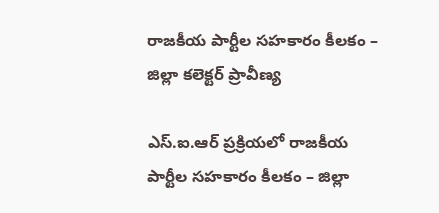రాజకీయ పార్టీల సహకారం కీలకం – జిల్లా కలెక్టర్ ప్రావీణ్య

ఎస్.ఐ.ఆర్ ప్రక్రియలో రాజకీయ పార్టీల సహకారం కీలకం – జిల్లా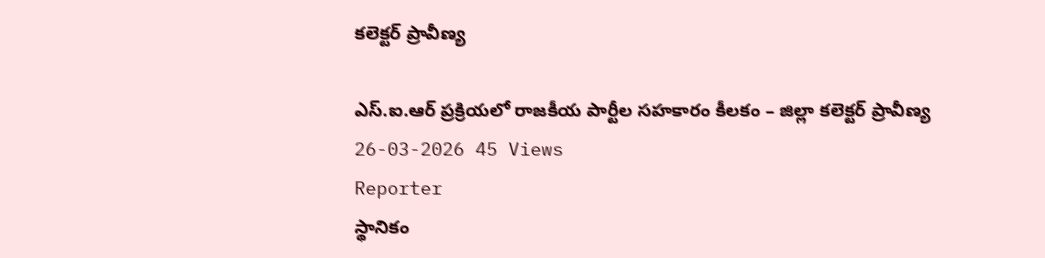కలెక్టర్ ప్రావీణ్య

ఎస్.ఐ.ఆర్ ప్రక్రియలో రాజకీయ పార్టీల సహకారం కీలకం – జిల్లా కలెక్టర్ ప్రావీణ్య
26-03-2026 45 Views
Reporter
స్థానికం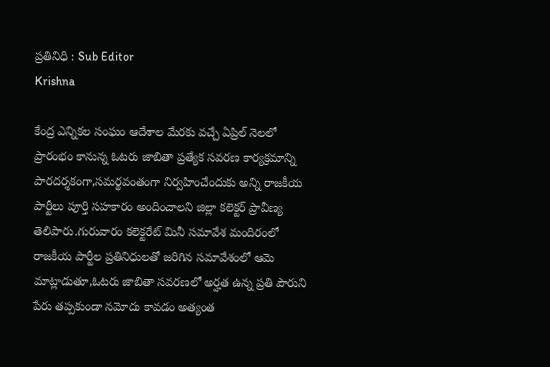ప్రతినిధి : Sub Editor
Krishna

కేంద్ర ఎన్నికల సంఘం ఆదేశాల మేరకు వచ్చే ఏప్రిల్ నెలలో ప్రారంభం కానున్న ఓటరు జాబితా ప్రత్యేక సవరణ కార్యక్రమాన్ని పారదర్శకంగా,సమర్థవంతంగా నిర్వహించేందుకు అన్ని రాజకీయ పార్టీలు పూర్తి సహకారం అందించాలని జిల్లా కలెక్టర్ ప్రావీణ్య తెలిపారు.గురువారం కలెక్టరేట్ మినీ సమావేశ మందిరంలో రాజకీయ పార్టీల ప్రతినిధులతో జరిగిన సమావేశంలో ఆమె మాట్లాడుతూ,ఓటరు జాబితా సవరణలో అర్హత ఉన్న ప్రతి పౌరుని పేరు తప్పకుండా నమోదు కావడం అత్యంత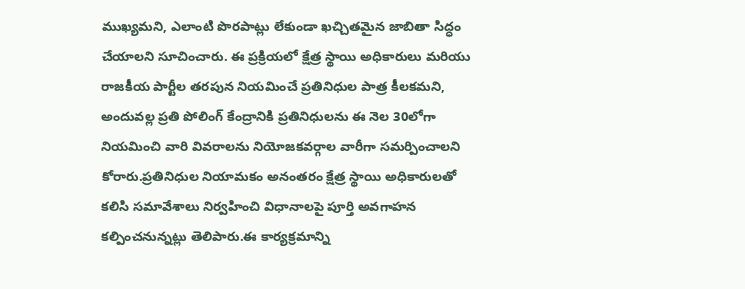ముఖ్యమని, ఎలాంటి పొరపాట్లు లేకుండా ఖచ్చితమైన జాబితా సిద్ధం చేయాలని సూచించారు. ఈ ప్రక్రియలో క్షేత్ర స్థాయి అధికారులు మరియు రాజకీయ పార్టీల తరపున నియమించే ప్రతినిధుల పాత్ర కీలకమని, అందువల్ల ప్రతి పోలింగ్ కేంద్రానికి ప్రతినిధులను ఈ నెల 30లోగా నియమించి వారి వివరాలను నియోజకవర్గాల వారీగా సమర్పించాలని కోరారు.ప్రతినిధుల నియామకం అనంతరం క్షేత్ర స్థాయి అధికారులతో కలిసి సమావేశాలు నిర్వహించి విధానాలపై పూర్తి అవగాహన కల్పించనున్నట్లు తెలిపారు.ఈ కార్యక్రమాన్ని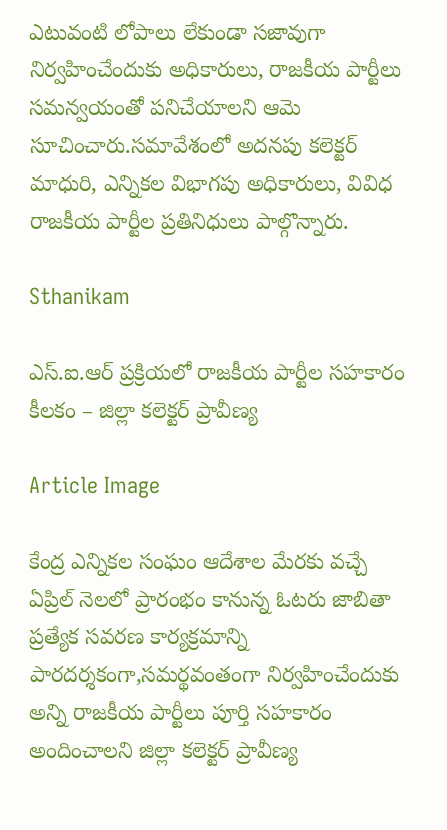ఎటువంటి లోపాలు లేకుండా సజావుగా నిర్వహించేందుకు అధికారులు, రాజకీయ పార్టీలు సమన్వయంతో పనిచేయాలని ఆమె సూచించారు.సమావేశంలో అదనపు కలెక్టర్ మాధురి, ఎన్నికల విభాగపు అధికారులు, వివిధ రాజకీయ పార్టీల ప్రతినిధులు పాల్గొన్నారు.

Sthanikam

ఎస్.ఐ.ఆర్ ప్రక్రియలో రాజకీయ పార్టీల సహకారం కీలకం – జిల్లా కలెక్టర్ ప్రావీణ్య

Article Image

కేంద్ర ఎన్నికల సంఘం ఆదేశాల మేరకు వచ్చే ఏప్రిల్ నెలలో ప్రారంభం కానున్న ఓటరు జాబితా ప్రత్యేక సవరణ కార్యక్రమాన్ని పారదర్శకంగా,సమర్థవంతంగా నిర్వహించేందుకు అన్ని రాజకీయ పార్టీలు పూర్తి సహకారం అందించాలని జిల్లా కలెక్టర్ ప్రావీణ్య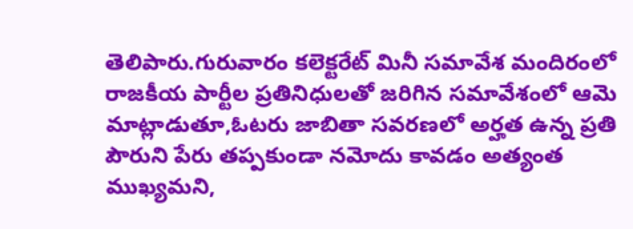తెలిపారు.గురువారం కలెక్టరేట్ మినీ సమావేశ మందిరంలో రాజకీయ పార్టీల ప్రతినిధులతో జరిగిన సమావేశంలో ఆమె మాట్లాడుతూ,ఓటరు జాబితా సవరణలో అర్హత ఉన్న ప్రతి పౌరుని పేరు తప్పకుండా నమోదు కావడం అత్యంత ముఖ్యమని,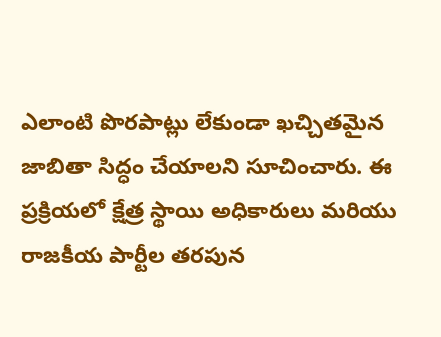ఎలాంటి పొరపాట్లు లేకుండా ఖచ్చితమైన జాబితా సిద్ధం చేయాలని సూచించారు. ఈ ప్రక్రియలో క్షేత్ర స్థాయి అధికారులు మరియు రాజకీయ పార్టీల తరపున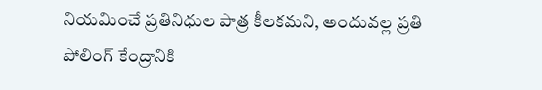నియమించే ప్రతినిధుల పాత్ర కీలకమని, అందువల్ల ప్రతి పోలింగ్ కేంద్రానికి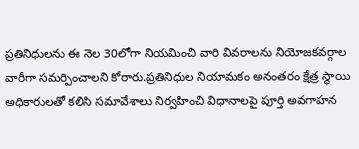ప్రతినిధులను ఈ నెల 30లోగా నియమించి వారి వివరాలను నియోజకవర్గాల వారీగా సమర్పించాలని కోరారు.ప్రతినిధుల నియామకం అనంతరం క్షేత్ర స్థాయి అధికారులతో కలిసి సమావేశాలు నిర్వహించి విధానాలపై పూర్తి అవగాహన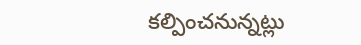కల్పించనున్నట్లు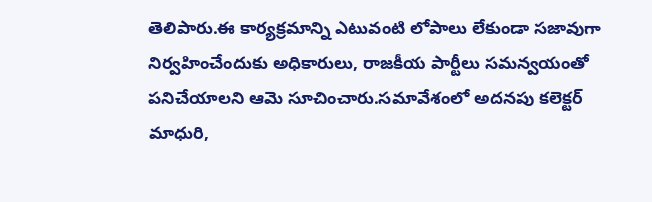తెలిపారు.ఈ కార్యక్రమాన్ని ఎటువంటి లోపాలు లేకుండా సజావుగా నిర్వహించేందుకు అధికారులు, రాజకీయ పార్టీలు సమన్వయంతో పనిచేయాలని ఆమె సూచించారు.సమావేశంలో అదనపు కలెక్టర్ మాధురి,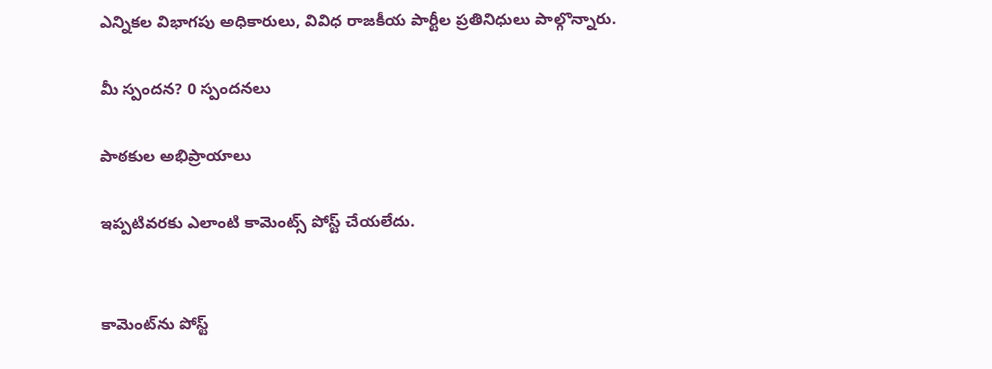ఎన్నికల విభాగపు అధికారులు, వివిధ రాజకీయ పార్టీల ప్రతినిధులు పాల్గొన్నారు.

మీ స్పందన? 0 స్పందనలు

పాఠకుల అభిప్రాయాలు

ఇప్పటివరకు ఎలాంటి కామెంట్స్ పోస్ట్ చేయలేదు.


కామెంట్‌ను పోస్ట్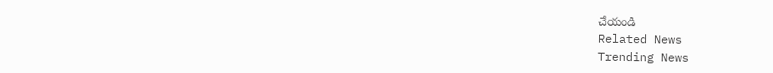చేయండి
Related News
Trending News